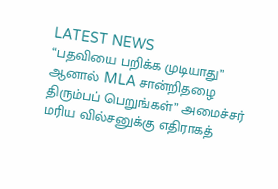LATEST NEWS
“பதவியை பறிக்க முடியாது” ஆனால் MLA சான்றிதழை திரும்பப் பெறுங்கள்” அமைச்சர் மரிய வில்சனுக்கு எதிராகத்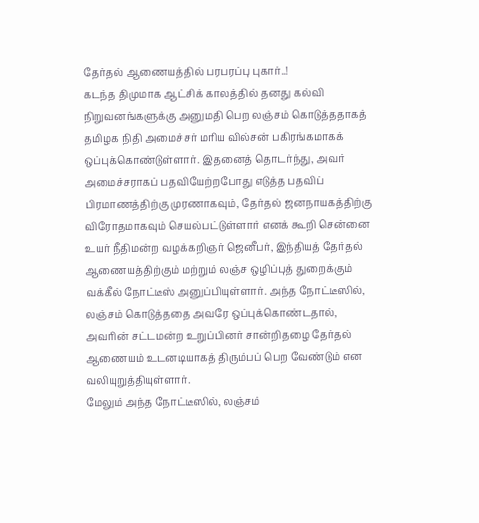தேர்தல் ஆணையத்தில் பரபரப்பு புகார்..!
கடந்த திமுமாக ஆட்சிக் காலத்தில் தனது கல்வி நிறுவனங்களுக்கு அனுமதி பெற லஞ்சம் கொடுத்ததாகத் தமிழக நிதி அமைச்சர் மரிய வில்சன் பகிரங்கமாகக் ஒப்புக்கொண்டுள்ளார். இதனைத் தொடர்ந்து, அவர் அமைச்சராகப் பதவியேற்றபோது எடுத்த பதவிப் பிரமாணத்திற்கு முரணாகவும், தேர்தல் ஜனநாயகத்திற்கு விரோதமாகவும் செயல்பட்டுள்ளார் எனக் கூறி சென்னை உயர் நீதிமன்ற வழக்கறிஞர் ஜெனீபர், இந்தியத் தேர்தல் ஆணையத்திற்கும் மற்றும் லஞ்ச ஒழிப்புத் துறைக்கும் வக்கீல் நோட்டீஸ் அனுப்பியுள்ளார். அந்த நோட்டீஸில், லஞ்சம் கொடுத்ததை அவரே ஒப்புக்கொண்டதால், அவரின் சட்டமன்ற உறுப்பினர் சான்றிதழை தேர்தல் ஆணையம் உடனடியாகத் திரும்பப் பெற வேண்டும் என வலியுறுத்தியுள்ளார்.
மேலும் அந்த நோட்டீஸில், லஞ்சம்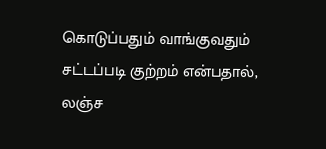கொடுப்பதும் வாங்குவதும் சட்டப்படி குற்றம் என்பதால், லஞ்ச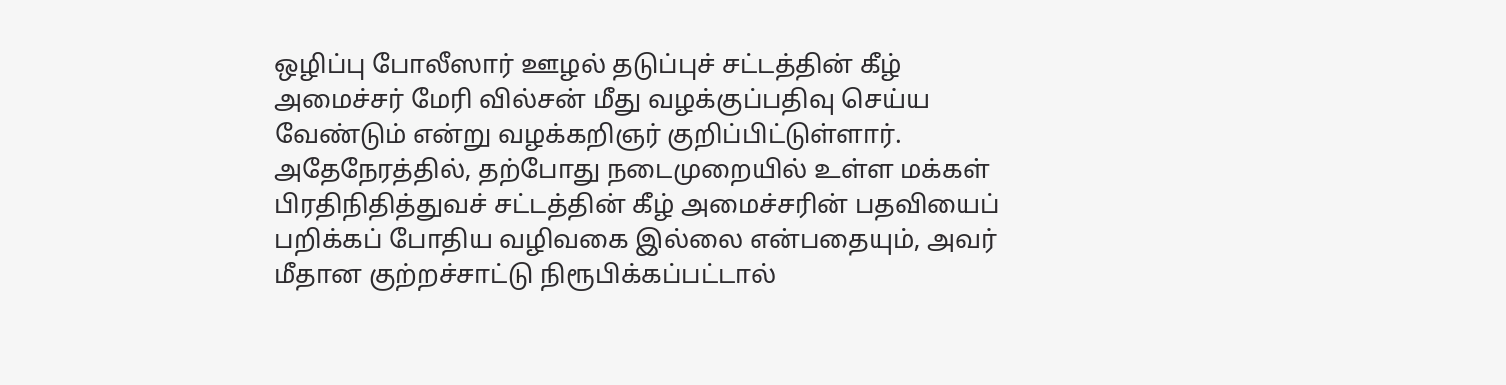ஒழிப்பு போலீஸார் ஊழல் தடுப்புச் சட்டத்தின் கீழ் அமைச்சர் மேரி வில்சன் மீது வழக்குப்பதிவு செய்ய வேண்டும் என்று வழக்கறிஞர் குறிப்பிட்டுள்ளார். அதேநேரத்தில், தற்போது நடைமுறையில் உள்ள மக்கள் பிரதிநிதித்துவச் சட்டத்தின் கீழ் அமைச்சரின் பதவியைப் பறிக்கப் போதிய வழிவகை இல்லை என்பதையும், அவர் மீதான குற்றச்சாட்டு நிரூபிக்கப்பட்டால்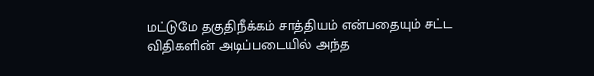மட்டுமே தகுதிநீக்கம் சாத்தியம் என்பதையும் சட்ட விதிகளின் அடிப்படையில் அந்த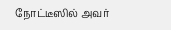நோட்டீஸில் அவர்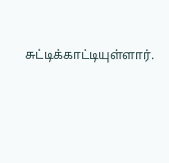சுட்டிக்காட்டியுள்ளார்.